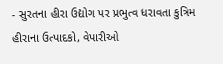- સુરતના હીરા ઉદ્યોગ પર પ્રભુત્વ ધરાવતા કુત્રિમ હીરાના ઉત્પાદકો, વેપારીઓ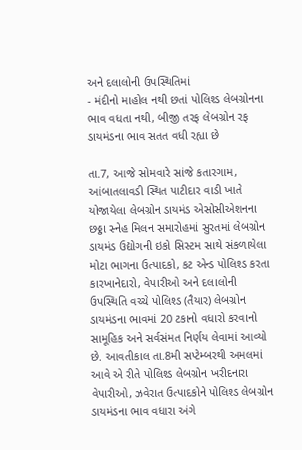અને દલાલોની ઉપસ્થિતિમાં
- મંદીનો માહોલ નથી છતાં પોલિશ્ડ લેબગ્રોનના ભાવ વધતા નથી, બીજી તરફ લેબગ્રોન રફ ડાયમંડના ભાવ સતત વધી રહ્યા છે

તા.7, આજે સોમવારે સાંજે કતારગામ, આંબાતલાવડી સ્થિત પાટીદાર વાડી ખાતે યોજાયેલા લેબગ્રોન ડાયમંડ એસોસીએશનના છઠ્ઠા સ્નેહ મિલન સમારોહમાં સુરતમાં લેબગ્રોન ડાયમંડ ઉદ્યોગની ઇકો સિસ્ટમ સાથે સંકળાયેલા મોટા ભાગના ઉત્પાદકો, કટ એન્ડ પોલિશ્ડ કરતા કારખાનેદારો, વેપારીઓ અને દલાલોની ઉપસ્થિતિ વચ્ચે પોલિશ્ડ (તૈયાર) લેબગ્રોન ડાયમંડના ભાવમાં 20 ટકાનો વધારો કરવાનો સામૂહિક અને સર્વસંમત નિર્ણય લેવામાં આવ્યો છે. આવતીકાલ તા.8મી સપ્ટેમ્બરથી અમલમાં આવે એ રીતે પોલિશ્ડ લેબગ્રોન ખરીદનારા વેપારીઓ, ઝવેરાત ઉત્પાદકોને પોલિશ્ડ લેબગ્રોન ડાયમંડના ભાવ વધારા અંગે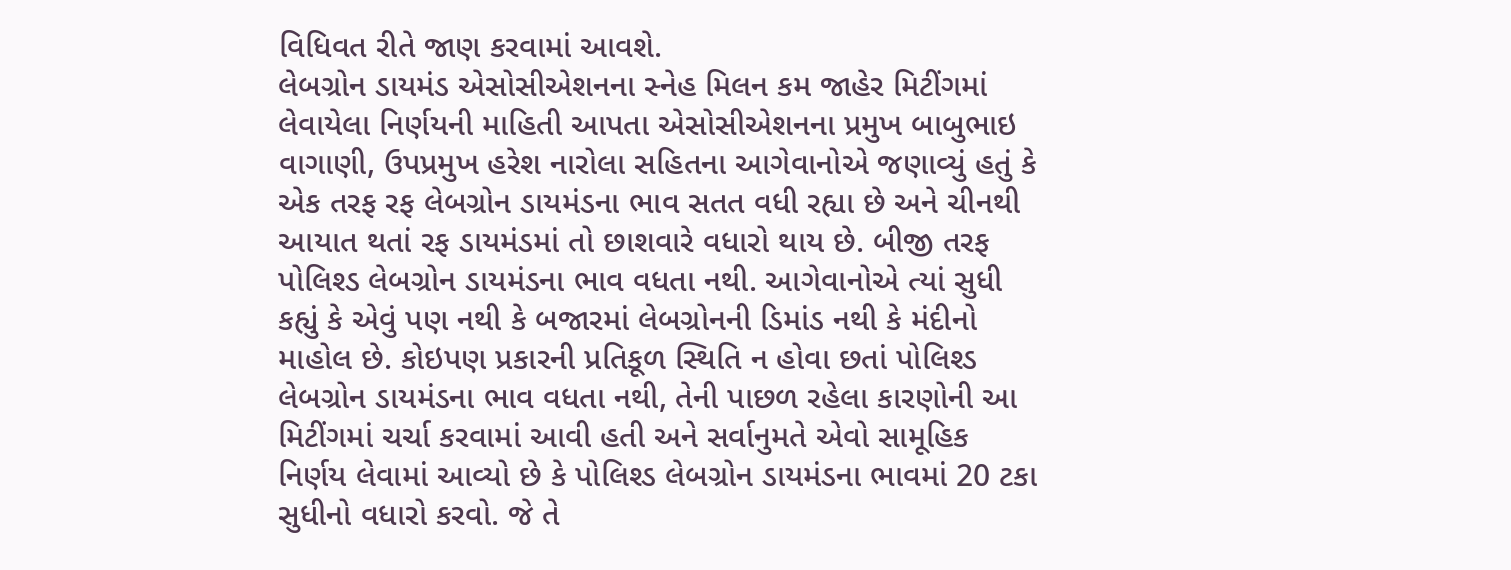વિધિવત રીતે જાણ કરવામાં આવશે.
લેબગ્રોન ડાયમંડ એસોસીએશનના સ્નેહ મિલન કમ જાહેર મિટીંગમાં લેવાયેલા નિર્ણયની માહિતી આપતા એસોસીએશનના પ્રમુખ બાબુભાઇ વાગાણી, ઉપપ્રમુખ હરેશ નારોલા સહિતના આગેવાનોએ જણાવ્યું હતું કે એક તરફ રફ લેબગ્રોન ડાયમંડના ભાવ સતત વધી રહ્યા છે અને ચીનથી આયાત થતાં રફ ડાયમંડમાં તો છાશવારે વધારો થાય છે. બીજી તરફ પોલિશ્ડ લેબગ્રોન ડાયમંડના ભાવ વધતા નથી. આગેવાનોએ ત્યાં સુધી કહ્યું કે એવું પણ નથી કે બજારમાં લેબગ્રોનની ડિમાંડ નથી કે મંદીનો માહોલ છે. કોઇપણ પ્રકારની પ્રતિકૂળ સ્થિતિ ન હોવા છતાં પોલિશ્ડ લેબગ્રોન ડાયમંડના ભાવ વધતા નથી, તેની પાછળ રહેલા કારણોની આ મિટીંગમાં ચર્ચા કરવામાં આવી હતી અને સર્વાનુમતે એવો સામૂહિક નિર્ણય લેવામાં આવ્યો છે કે પોલિશ્ડ લેબગ્રોન ડાયમંડના ભાવમાં 20 ટકા સુધીનો વધારો કરવો. જે તે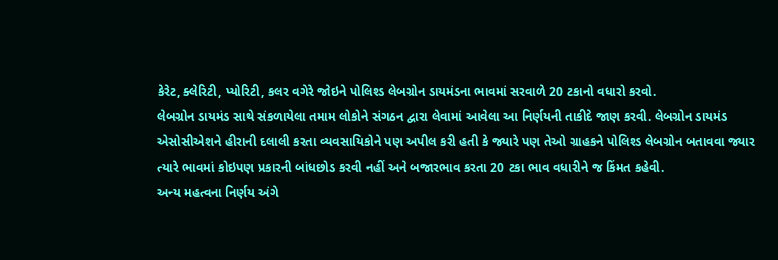કેરેટ, ક્લેરિટી, પ્યોરિટી, કલર વગેરે જોઇને પોલિશ્ડ લેબગ્રોન ડાયમંડના ભાવમાં સરવાળે 20 ટકાનો વધારો કરવો.
લેબગ્રોન ડાયમંડ સાથે સંકળાયેલા તમામ લોકોને સંગઠન દ્વારા લેવામાં આવેલા આ નિર્ણયની તાકીદે જાણ કરવી. લેબગ્રોન ડાયમંડ એસોસીએશને હીરાની દલાલી કરતા વ્યવસાયિકોને પણ અપીલ કરી હતી કે જ્યારે પણ તેઓ ગ્રાહકને પોલિશ્ડ લેબગ્રોન બતાવવા જ્યાર ત્યારે ભાવમાં કોઇપણ પ્રકારની બાંધછોડ કરવી નહીં અને બજારભાવ કરતા 20 ટકા ભાવ વધારીને જ કિંમત કહેવી.
અન્ય મહત્વના નિર્ણય અંગે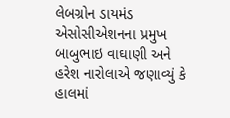લેબગ્રોન ડાયમંડ એસોસીએશનના પ્રમુખ બાબુભાઇ વાઘાણી અને હરેશ નારોલાએ જણાવ્યું કે હાલમાં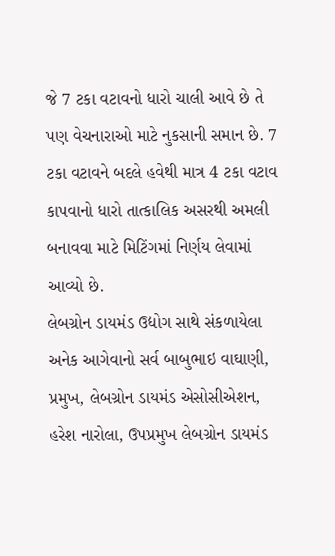જે 7 ટકા વટાવનો ધારો ચાલી આવે છે તે પણ વેચનારાઓ માટે નુકસાની સમાન છે. 7 ટકા વટાવને બદલે હવેથી માત્ર 4 ટકા વટાવ કાપવાનો ધારો તાત્કાલિક અસરથી અમલી બનાવવા માટે મિટિંગમાં નિર્ણય લેવામાં આવ્યો છે.
લેબગ્રોન ડાયમંડ ઉદ્યોગ સાથે સંકળાયેલા અનેક આગેવાનો સર્વ બાબુભાઇ વાઘાણી, પ્રમુખ, લેબગ્રોન ડાયમંડ એસોસીએશન, હરેશ નારોલા, ઉપપ્રમુખ લેબગ્રોન ડાયમંડ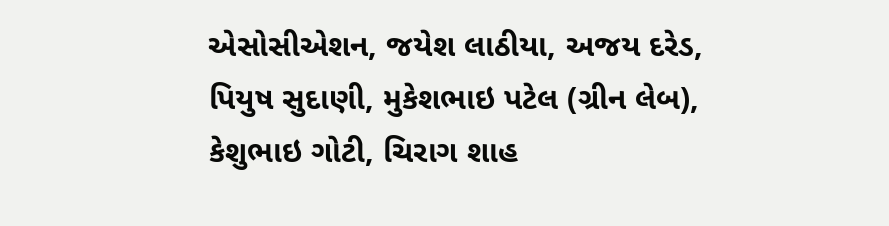એસોસીએશન, જયેશ લાઠીયા, અજય દરેડ, પિયુષ સુદાણી, મુકેશભાઇ પટેલ (ગ્રીન લેબ), કેશુભાઇ ગોટી, ચિરાગ શાહ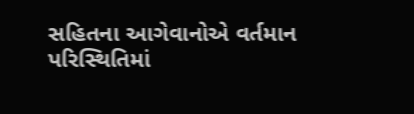સહિતના આગેવાનોએ વર્તમાન પરિસ્થિતિમાં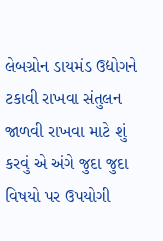લેબગ્રોન ડાયમંડ ઉદ્યોગને ટકાવી રાખવા સંતુલન જાળવી રાખવા માટે શું કરવું એ અંગે જુદા જુદા વિષયો પર ઉપયોગી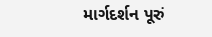માર્ગદર્શન પૂરું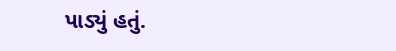પાડ્યું હતું.